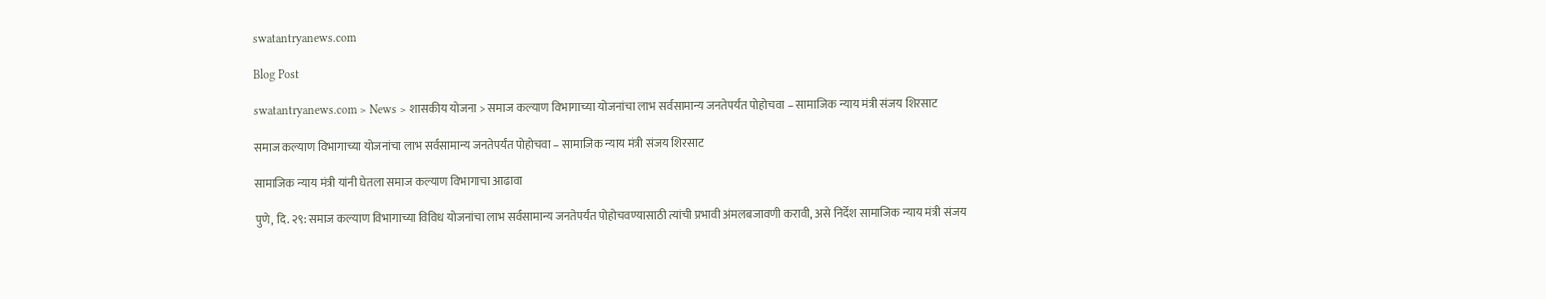swatantryanews.com

Blog Post

swatantryanews.com > News > शासकीय योजना > समाज कल्याण विभागाच्या योजनांचा लाभ सर्वसामान्य जनतेपर्यंत पोहोचवा – सामाजिक न्याय मंत्री संजय शिरसाट

समाज कल्याण विभागाच्या योजनांचा लाभ सर्वसामान्य जनतेपर्यंत पोहोचवा – सामाजिक न्याय मंत्री संजय शिरसाट

सामाजिक न्याय मंत्री यांनी घेतला समाज कल्याण विभागाचा आढावा

पुणे, दि. २९: समाज कल्याण विभागाच्या विविध योजनांचा लाभ सर्वसामान्य जनतेपर्यंत पोहोचवण्यासाठी त्यांची प्रभावी अंमलबजावणी करावी, असे निर्देश सामाजिक न्याय मंत्री संजय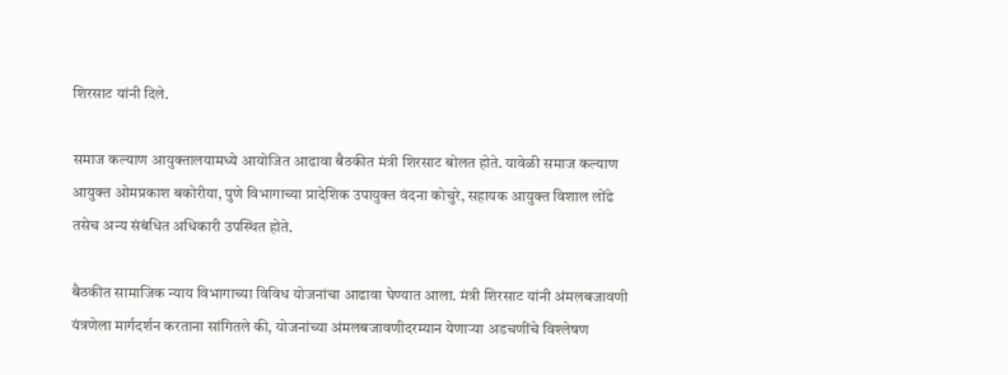शिरसाट यांनी दिले.

समाज कल्याण आयुक्तालयामध्ये आयोजित आढावा बैठकीत मंत्री शिरसाट बोलत होते. यावेळी समाज कल्याण आयुक्त ओमप्रकाश बकोरीया, पुणे विभागाच्या प्रादेशिक उपायुक्त वंदना कोचुरे, सहायक आयुक्त विशाल लोंढे तसेच अन्य संबंधित अधिकारी उपस्थित होते.

बैठकीत सामाजिक न्याय विभागाच्या विविध योजनांचा आढावा घेण्यात आला. मंत्री शिरसाट यांनी अंमलबजावणी यंत्रणेला मार्गदर्शन करताना सांगितले की, योजनांच्या अंमलबजावणीदरम्यान येणाऱ्या अडचणींचे विश्लेषण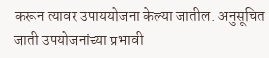करून त्यावर उपाययोजना केल्या जातील. अनुसूचित जाती उपयोजनांच्या प्रभावी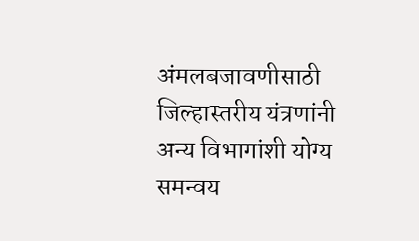अंमलबजावणीसाठी जिल्हास्तरीय यंत्रणांनी अन्य विभागांशी योग्य समन्वय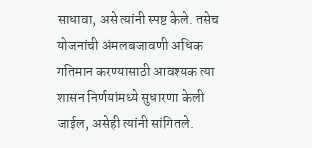साधावा, असे त्यांनी स्पष्ट केले. तसेच योजनांची अंमलबजावणी अधिक गतिमान करण्यासाठी आवश्यक त्या शासन निर्णयांमध्ये सुधारणा केली जाईल, असेही त्यांनी सांगितले.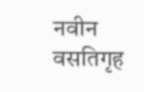नवीन वसतिगृह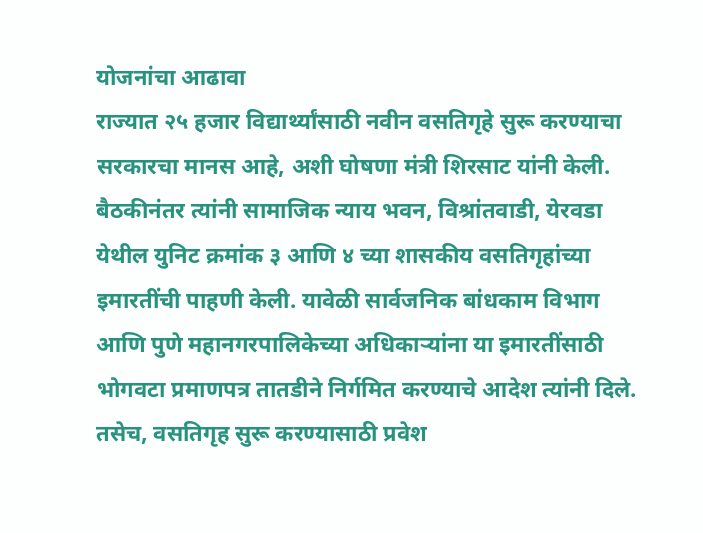योजनांचा आढावा
राज्यात २५ हजार विद्यार्थ्यांसाठी नवीन वसतिगृहे सुरू करण्याचा सरकारचा मानस आहे, अशी घोषणा मंत्री शिरसाट यांनी केली. बैठकीनंतर त्यांनी सामाजिक न्याय भवन, विश्रांतवाडी, येरवडा येथील युनिट क्रमांक ३ आणि ४ च्या शासकीय वसतिगृहांच्या इमारतींची पाहणी केली. यावेळी सार्वजनिक बांधकाम विभाग आणि पुणे महानगरपालिकेच्या अधिकाऱ्यांना या इमारतींसाठी भोगवटा प्रमाणपत्र तातडीने निर्गमित करण्याचे आदेश त्यांनी दिले. तसेच, वसतिगृह सुरू करण्यासाठी प्रवेश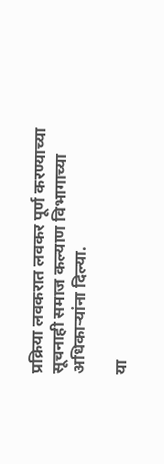प्रक्रिया लवकरात लवकर पूर्ण करण्याच्या सूचनाही समाज कल्याण विभागाच्या अधिकाऱ्यांना दिल्या.

या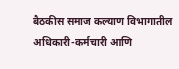बैठकीस समाज कल्याण विभागातील अधिकारी-कर्मचारी आणि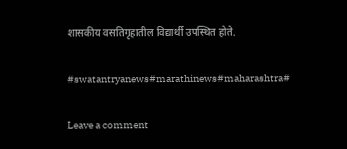शासकीय वसतिगृहातील विद्यार्थी उपस्थित होते.

#swatantryanews#marathinews#maharashtra#

Leave a comment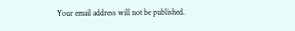Your email address will not be published.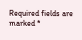Required fields are marked *